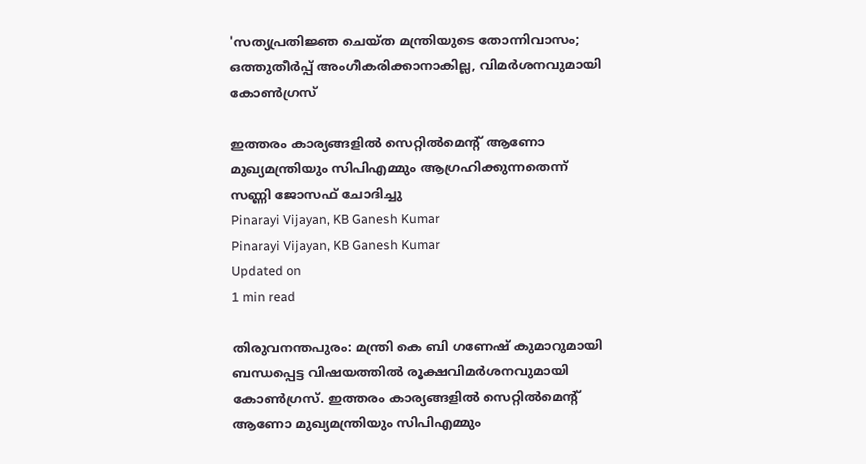'സത്യപ്രതിജ്ഞ ചെയ്ത മന്ത്രിയുടെ തോന്നിവാസം; ഒത്തുതീര്‍പ്പ് അംഗീകരിക്കാനാകില്ല, വിമര്‍ശനവുമായി കോണ്‍ഗ്രസ്

ഇത്തരം കാര്യങ്ങളില്‍ സെറ്റില്‍മെന്റ് ആണോ മുഖ്യമന്ത്രിയും സിപിഎമ്മും ആഗ്രഹിക്കുന്നതെന്ന് സണ്ണി ജോസഫ് ചോദിച്ചു
Pinarayi Vijayan, KB Ganesh Kumar
Pinarayi Vijayan, KB Ganesh Kumar
Updated on
1 min read

തിരുവനന്തപുരം: മന്ത്രി കെ ബി ഗണേഷ് കുമാറുമായി ബന്ധപ്പെട്ട വിഷയത്തില്‍ രൂക്ഷവിമര്‍ശനവുമായി കോണ്‍ഗ്രസ്. ഇത്തരം കാര്യങ്ങളില്‍ സെറ്റില്‍മെന്റ് ആണോ മുഖ്യമന്ത്രിയും സിപിഎമ്മും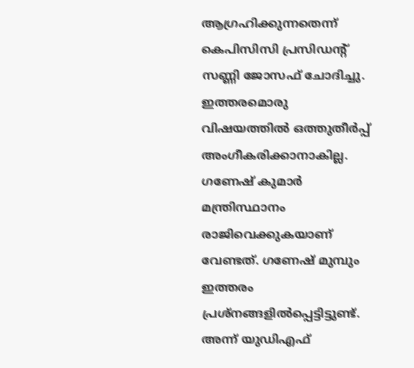ആഗ്രഹിക്കുന്നതെന്ന് കെപിസിസി പ്രസിഡന്റ് സണ്ണി ജോസഫ് ചോദിച്ചു. ഇത്തരമൊരു വിഷയത്തില്‍ ഒത്തുതീര്‍പ്പ് അംഗീകരിക്കാനാകില്ല. ഗണേഷ് കുമാര്‍ മന്ത്രിസ്ഥാനം രാജിവെക്കുകയാണ് വേണ്ടത്. ഗണേഷ് മുമ്പും ഇത്തരം പ്രശ്‌നങ്ങളില്‍പ്പെട്ടിട്ടുണ്ട്. അന്ന് യുഡിഎഫ്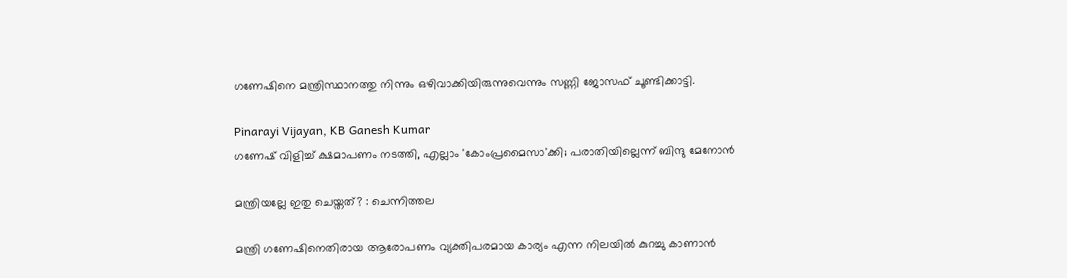ഗണേഷിനെ മന്ത്രിസ്ഥാനത്തു നിന്നും ഒഴിവാക്കിയിരുന്നുവെന്നും സണ്ണി ജോസഫ് ചൂണ്ടിക്കാട്ടി.

Pinarayi Vijayan, KB Ganesh Kumar
ഗണേഷ് വിളിച്ച് ക്ഷമാപണം നടത്തി, എല്ലാം 'കോംപ്രമൈസാ'ക്കി; പരാതിയില്ലെന്ന് ബിന്ദു മേനോന്‍

മന്ത്രിയല്ലേ ഇതു ചെയ്തത്? : ചെന്നിത്തല

മന്ത്രി ഗണേഷിനെതിരായ ആരോപണം വ്യക്തിപരമായ കാര്യം എന്ന നിലയില്‍ കുറച്ചു കാണാന്‍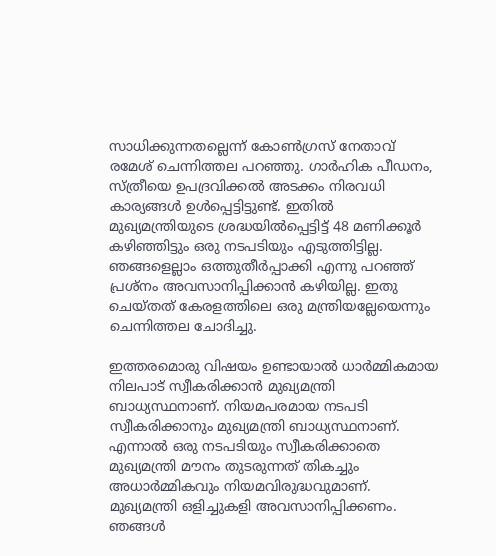സാധിക്കുന്നതല്ലെന്ന് കോണ്‍ഗ്രസ് നേതാവ് രമേശ് ചെന്നിത്തല പറഞ്ഞു. ഗാര്‍ഹിക പീഡനം, സ്ത്രീയെ ഉപദ്രവിക്കല്‍ അടക്കം നിരവധി കാര്യങ്ങള്‍ ഉള്‍പ്പെട്ടിട്ടുണ്ട്. ഇതില്‍ മുഖ്യമന്ത്രിയുടെ ശ്രദ്ധയില്‍പ്പെട്ടിട്ട് 48 മണിക്കൂര്‍ കഴിഞ്ഞിട്ടും ഒരു നടപടിയും എടുത്തിട്ടില്ല. ഞങ്ങളെല്ലാം ഒത്തുതീര്‍പ്പാക്കി എന്നു പറഞ്ഞ് പ്രശ്‌നം അവസാനിപ്പിക്കാന്‍ കഴിയില്ല. ഇതു ചെയ്തത് കേരളത്തിലെ ഒരു മന്ത്രിയല്ലേയെന്നും ചെന്നിത്തല ചോദിച്ചു.

ഇത്തരമൊരു വിഷയം ഉണ്ടായാല്‍ ധാര്‍മ്മികമായ നിലപാട് സ്വീകരിക്കാന്‍ മുഖ്യമന്ത്രി ബാധ്യസ്ഥനാണ്. നിയമപരമായ നടപടി സ്വീകരിക്കാനും മുഖ്യമന്ത്രി ബാധ്യസ്ഥനാണ്. എന്നാല്‍ ഒരു നടപടിയും സ്വീകരിക്കാതെ മുഖ്യമന്ത്രി മൗനം തുടരുന്നത് തികച്ചും അധാര്‍മ്മികവും നിയമവിരുദ്ധവുമാണ്. മുഖ്യമന്ത്രി ഒളിച്ചുകളി അവസാനിപ്പിക്കണം. ഞങ്ങള്‍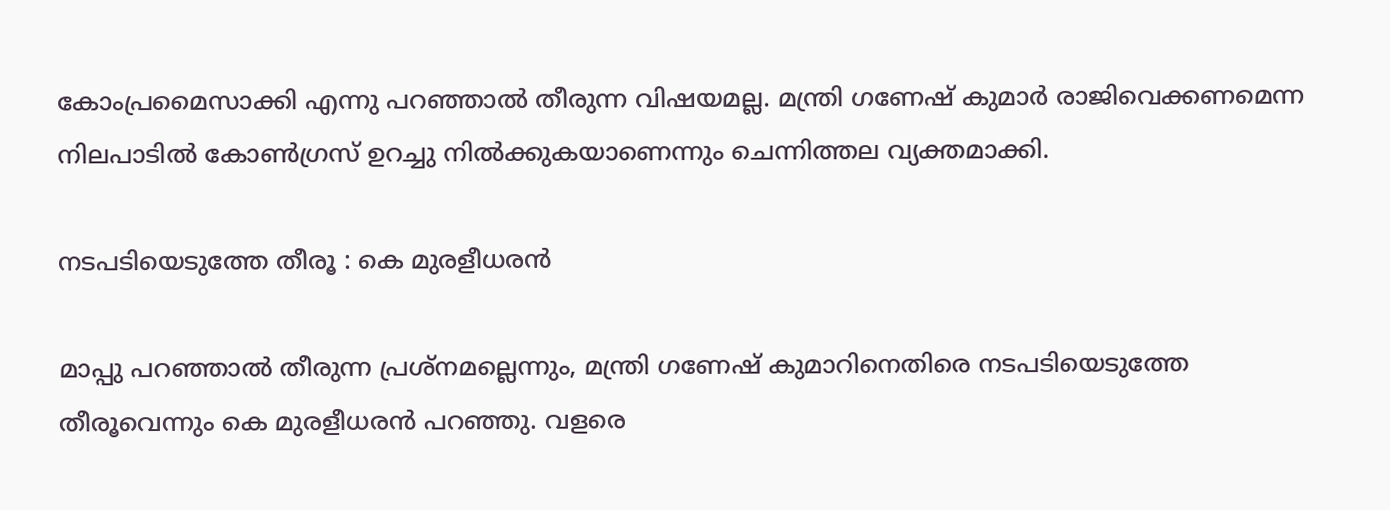കോംപ്രമൈസാക്കി എന്നു പറഞ്ഞാല്‍ തീരുന്ന വിഷയമല്ല. മന്ത്രി ഗണേഷ് കുമാര്‍ രാജിവെക്കണമെന്ന നിലപാടില്‍ കോണ്‍ഗ്രസ് ഉറച്ചു നില്‍ക്കുകയാണെന്നും ചെന്നിത്തല വ്യക്തമാക്കി.

നടപടിയെടുത്തേ തീരൂ : കെ മുരളീധരന്‍

മാപ്പു പറഞ്ഞാല്‍ തീരുന്ന പ്രശ്‌നമല്ലെന്നും, മന്ത്രി ഗണേഷ് കുമാറിനെതിരെ നടപടിയെടുത്തേ തീരൂവെന്നും കെ മുരളീധരന്‍ പറഞ്ഞു. വളരെ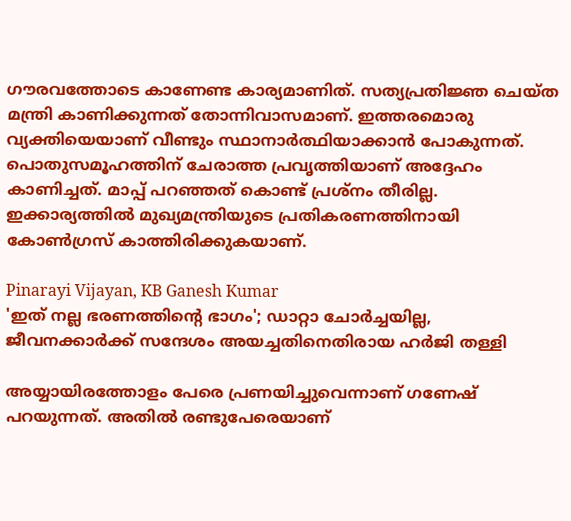ഗൗരവത്തോടെ കാണേണ്ട കാര്യമാണിത്. സത്യപ്രതിജ്ഞ ചെയ്ത മന്ത്രി കാണിക്കുന്നത് തോന്നിവാസമാണ്. ഇത്തരമൊരു വ്യക്തിയെയാണ് വീണ്ടും സ്ഥാനാര്‍ത്ഥിയാക്കാന്‍ പോകുന്നത്. പൊതുസമൂഹത്തിന് ചേരാത്ത പ്രവൃത്തിയാണ് അദ്ദേഹം കാണിച്ചത്. മാപ്പ് പറഞ്ഞത് കൊണ്ട് പ്രശ്‌നം തീരില്ല. ഇക്കാര്യത്തില്‍ മുഖ്യമന്ത്രിയുടെ പ്രതികരണത്തിനായി കോണ്‍ഗ്രസ് കാത്തിരിക്കുകയാണ്.

Pinarayi Vijayan, KB Ganesh Kumar
'ഇത് നല്ല ഭരണത്തിന്റെ ഭാഗം'; ഡാറ്റാ ചോര്‍ച്ചയില്ല, ജീവനക്കാര്‍ക്ക് സന്ദേശം അയച്ചതിനെതിരായ ഹര്‍ജി തള്ളി

അയ്യായിരത്തോളം പേരെ പ്രണയിച്ചുവെന്നാണ് ഗണേഷ് പറയുന്നത്. അതില്‍ രണ്ടുപേരെയാണ്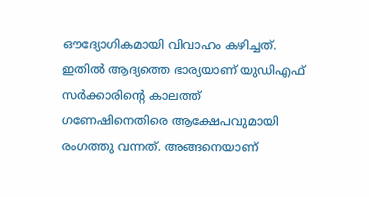ഔദ്യോഗികമായി വിവാഹം കഴിച്ചത്. ഇതില്‍ ആദ്യത്തെ ഭാര്യയാണ് യുഡിഎഫ് സര്‍ക്കാരിന്റെ കാലത്ത് ഗണേഷിനെതിരെ ആക്ഷേപവുമായി രംഗത്തു വന്നത്. അങ്ങനെയാണ്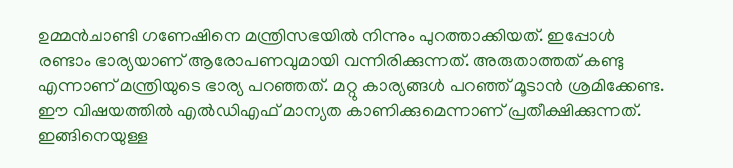ഉമ്മന്‍ചാണ്ടി ഗണേഷിനെ മന്ത്രിസഭയില്‍ നിന്നും പുറത്താക്കിയത്. ഇപ്പോള്‍ രണ്ടാം ഭാര്യയാണ് ആരോപണവുമായി വന്നിരിക്കുന്നത്. അരുതാത്തത് കണ്ടു എന്നാണ് മന്ത്രിയുടെ ഭാര്യ പറഞ്ഞത്. മറ്റു കാര്യങ്ങൾ പറഞ്ഞ് മൂടാൻ ശ്രമിക്കേണ്ട. ഈ വിഷയത്തിൽ എൽഡിഎഫ് മാന്യത കാണിക്കുമെന്നാണ് പ്രതീക്ഷിക്കുന്നത്. ഇങ്ങിനെയുള്ള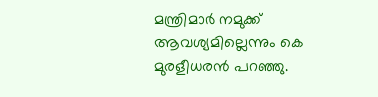മന്ത്രിമാർ നമുക്ക് ആവശ്യമില്ലെന്നും കെ മുരളീധരൻ പറഞ്ഞു.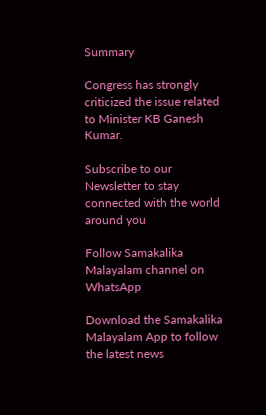Summary

Congress has strongly criticized the issue related to Minister KB Ganesh Kumar.

Subscribe to our Newsletter to stay connected with the world around you

Follow Samakalika Malayalam channel on WhatsApp

Download the Samakalika Malayalam App to follow the latest news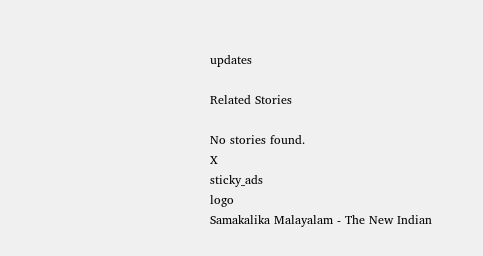updates

Related Stories

No stories found.
X
sticky_ads
logo
Samakalika Malayalam - The New Indian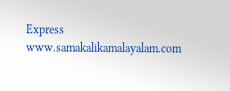Express
www.samakalikamalayalam.com